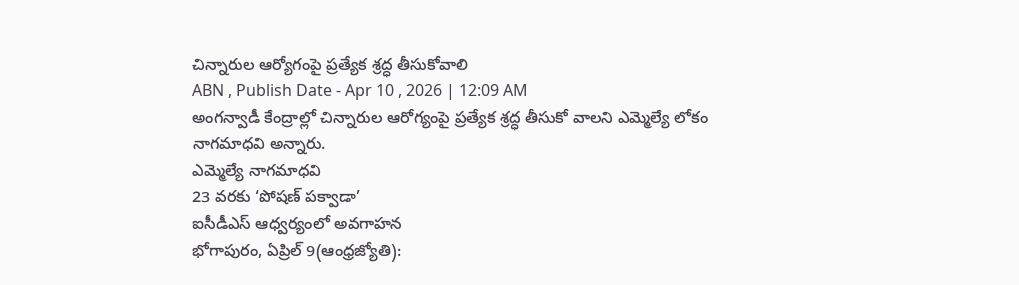చిన్నారుల ఆర్యోగంపై ప్రత్యేక శ్రద్ధ తీసుకోవాలి
ABN , Publish Date - Apr 10 , 2026 | 12:09 AM
అంగన్వాడీ కేంద్రాల్లో చిన్నారుల ఆరోగ్యంపై ప్రత్యేక శ్రద్ధ తీసుకో వాలని ఎమ్మెల్యే లోకం నాగమాధవి అన్నారు.
ఎమ్మెల్యే నాగమాధవి
23 వరకు ‘పోషణ్ పక్వాడా’
ఐసీడీఎస్ ఆధ్వర్యంలో అవగాహన
భోగాపురం, ఏప్రిల్ 9(ఆంధ్రజ్యోతి):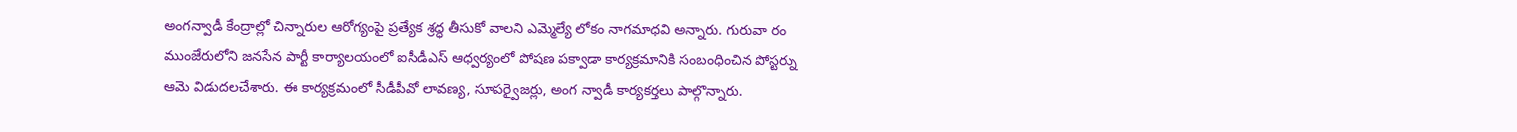అంగన్వాడీ కేంద్రాల్లో చిన్నారుల ఆరోగ్యంపై ప్రత్యేక శ్రద్ధ తీసుకో వాలని ఎమ్మెల్యే లోకం నాగమాధవి అన్నారు. గురువా రం ముంజేరులోని జనసేన పార్టీ కార్యాలయంలో ఐసీడీఎస్ ఆధ్వర్యంలో పోషణ పక్వాడా కార్యక్రమానికి సంబంధించిన పోస్టర్ను ఆమె విడుదలచేశారు. ఈ కార్యక్రమంలో సీడీపీవో లావణ్య, సూపర్వైజర్లు, అంగ న్వాడీ కార్యకర్తలు పాల్గొన్నారు.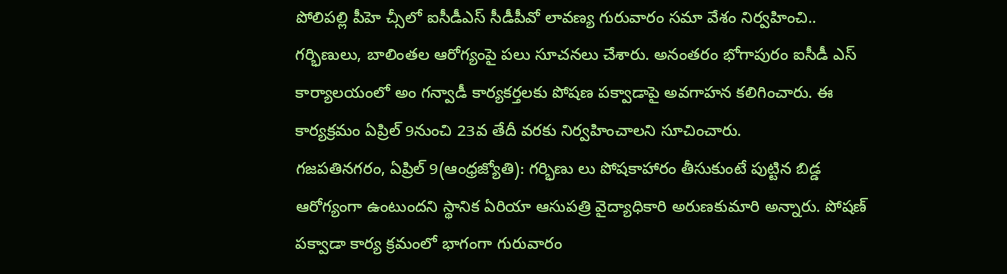పోలిపల్లి పీహె చ్సీలో ఐసీడీఎస్ సీడీపీవో లావణ్య గురువారం సమా వేశం నిర్వహించి.. గర్భిణులు, బాలింతల ఆరోగ్యంపై పలు సూచనలు చేశారు. అనంతరం భోగాపురం ఐసీడీ ఎస్ కార్యాలయంలో అం గన్వాడీ కార్యకర్తలకు పోషణ పక్వాడాపై అవగాహన కలిగించారు. ఈ కార్యక్రమం ఏప్రిల్ 9నుంచి 23వ తేదీ వరకు నిర్వహించాలని సూచించారు.
గజపతినగరం, ఏప్రిల్ 9(ఆంధ్రజ్యోతి): గర్భిణు లు పోషకాహారం తీసుకుంటే పుట్టిన బిడ్డ ఆరోగ్యంగా ఉంటుందని స్థానిక ఏరియా ఆసుపత్రి వైద్యాధికారి అరుణకుమారి అన్నారు. పోషణ్ పక్వాడా కార్య క్రమంలో భాగంగా గురువారం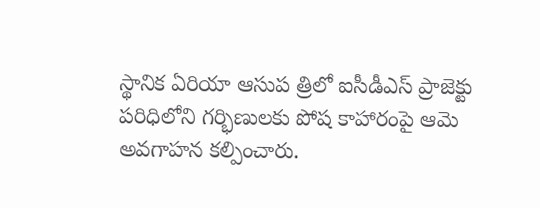స్థానిక ఏరియా ఆసుప త్రిలో ఐసీడీఎస్ ప్రాజెక్టు పరిధిలోని గర్భిణులకు పోష కాహారంపై ఆమె అవగాహన కల్పించారు.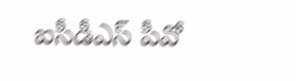ఐసీడీఎస్ పీవో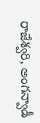రాజేశ్వరి, అంగన్వాడీ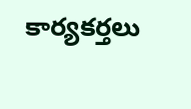కార్యకర్తలు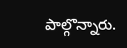పాల్గొన్నారు.